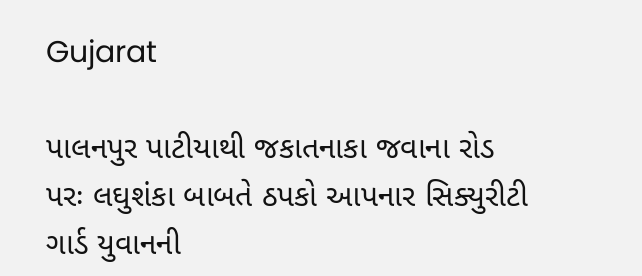Gujarat

પાલનપુર પાટીયાથી જકાતનાકા જવાના રોડ પરઃ લઘુશંકા બાબતે ઠપકો આપનાર સિક્યુરીટી ગાર્ડ યુવાનની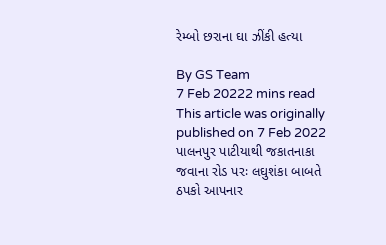રેમ્બો છરાના ઘા ઝીંકી હત્યા

By GS Team
7 Feb 20222 mins read
This article was originally published on 7 Feb 2022
પાલનપુર પાટીયાથી જકાતનાકા જવાના રોડ પરઃ લઘુશંકા બાબતે ઠપકો આપનાર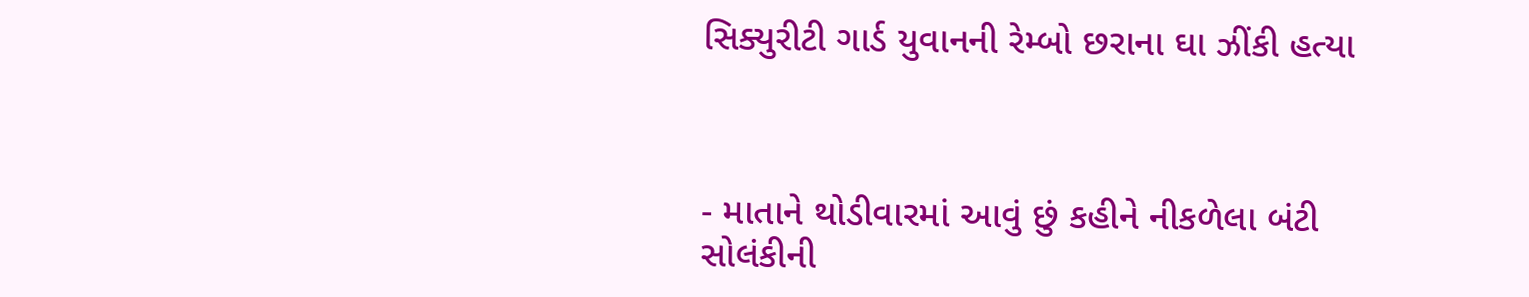સિક્યુરીટી ગાર્ડ યુવાનની રેમ્બો છરાના ઘા ઝીંકી હત્યા



- માતાને થોડીવારમાં આવું છું કહીને નીકળેલા બંટી સોલંકીની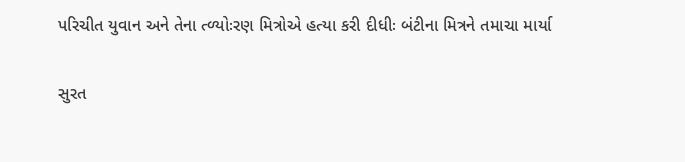પરિચીત યુવાન અને તેના ત્ળ્યોઃરણ મિત્રોએ હત્યા કરી દીધીઃ બંટીના મિત્રને તમાચા માર્યા

સુરત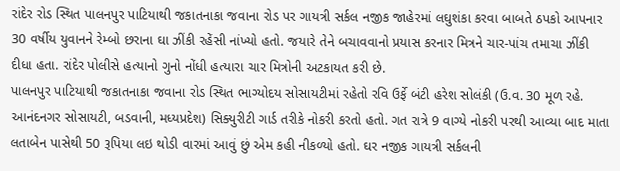રાંદેર રોડ સ્થિત પાલનપુર પાટિયાથી જકાતનાકા જવાના રોડ પર ગાયત્રી સર્કલ નજીક જાહેરમાં લઘુશંકા કરવા બાબતે ઠપકો આપનાર 30 વર્ષીય યુવાનને રેમ્બો છરાના ઘા ઝીંકી રહેંસી નાંખ્યો હતો. જયારે તેને બચાવવાનો પ્રયાસ કરનાર મિત્રને ચાર-પાંચ તમાચા ઝીંકી દીધા હતા. રાંદેર પોલીસે હત્યાનો ગુનો નોંધી હત્યારા ચાર મિત્રોની અટકાયત કરી છે.
પાલનપુર પાટિયાથી જકાતનાકા જવાના રોડ સ્થિત ભાગ્યોદય સોસાયટીમાં રહેતો રવિ ઉર્ફે બંટી હરેશ સોલંકી (ઉ.વ. 30 મૂળ રહે. આનંદનગર સોસાયટી, બડવાની, મધ્યપ્રદેશ) સિક્યુરીટી ગાર્ડ તરીકે નોકરી કરતો હતો. ગત રાત્રે 9 વાગ્યે નોકરી પરથી આવ્યા બાદ માતા લતાબેન પાસેથી 50 રૂપિયા લઇ થોડી વારમાં આવું છું એમ કહી નીકળ્યો હતો. ઘર નજીક ગાયત્રી સર્કલની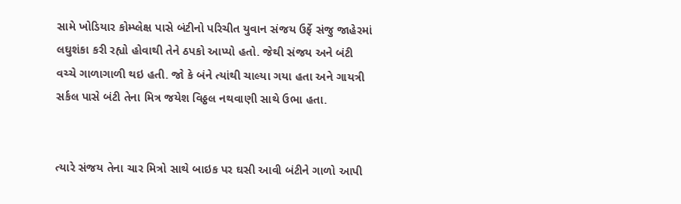સામે ખોડિયાર કોમ્પ્લેક્ષ પાસે બંટીનો પરિચીત યુવાન સંજય ઉર્ફે સંજુ જાહેરમાં લઘુશંકા કરી રહ્યો હોવાથી તેને ઠપકો આપ્યો હતો. જેથી સંજય અને બંટી વચ્ચે ગાળાગાળી થઇ હતી. જો કે બંને ત્યાંથી ચાલ્યા ગયા હતા અને ગાયત્રી સર્કલ પાસે બંટી તેના મિત્ર જયેશ વિઠ્ઠલ નથવાણી સાથે ઉભા હતા.


ત્યારે સંજય તેના ચાર મિત્રો સાથે બાઇક પર ઘસી આવી બંટીને ગાળો આપી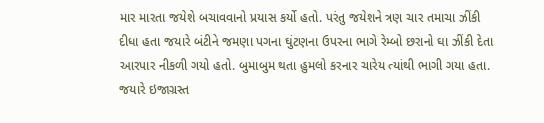માર મારતા જયેશે બચાવવાનો પ્રયાસ કર્યો હતો. પરંતુ જયેશને ત્રણ ચાર તમાચા ઝીંકી દીધા હતા જયારે બંટીને જમણા પગના ઘુંટણના ઉપરના ભાગે રેમ્બો છરાનો ઘા ઝીંકી દેતા આરપાર નીકળી ગયો હતો. બુમાબુમ થતા હુમલો કરનાર ચારેય ત્યાંથી ભાગી ગયા હતા. જયારે ઇજાગ્રસ્ત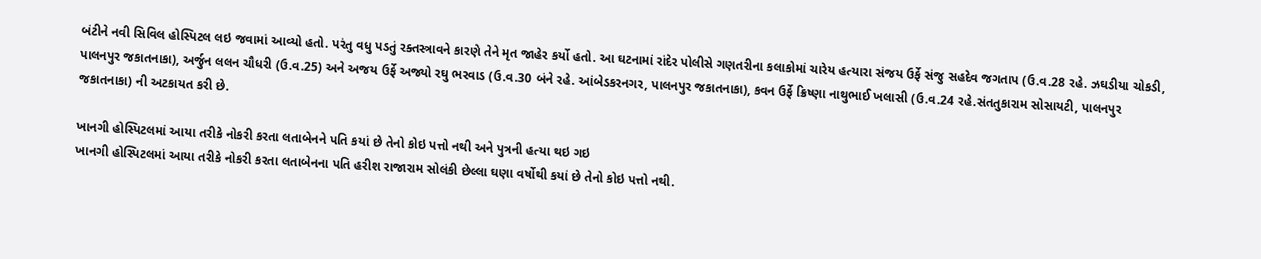બંટીને નવી સિવિલ હોસ્પિટલ લઇ જવામાં આવ્યો હતો. પરંતુ વધુ પડતું રક્તસ્ત્રાવને કારણે તેને મૃત જાહેર કર્યો હતો. આ ઘટનામાં રાંદેર પોલીસે ગણતરીના કલાકોમાં ચારેય હત્યારા સંજય ઉર્ફે સંજુ સહદેવ જગતાપ (ઉ.વ.28 રહે. ઝઘડીયા ચોકડી, પાલનપુર જકાતનાકા), અર્જુન લલન ચૌધરી (ઉ.વ.25) અને અજય ઉર્ફે અજ્યો રઘુ ભરવાડ (ઉ.વ.30 બંને રહે. આંબેડકરનગર, પાલનપુર જકાતનાકા), કવન ઉર્ફે ક્રિષ્ણા નાથુભાઈ ખલાસી (ઉ.વ.24 રહે.સંતતુકારામ સોસાયટી, પાલનપુર જકાતનાકા) ની અટકાયત કરી છે.

ખાનગી હોસ્પિટલમાં આયા તરીકે નોકરી કરતા લતાબેનને પતિ કયાં છે તેનો કોઇ પત્તો નથી અને પુત્રની હત્યા થઇ ગઇ
ખાનગી હોસ્પિટલમાં આયા તરીકે નોકરી કરતા લતાબેનના પતિ હરીશ રાજારામ સોલંકી છેલ્લા ઘણા વર્ષોથી કયાં છે તેનો કોઇ પત્તો નથી.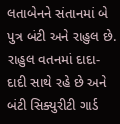લતાબેનને સંતાનમાં બે પુત્ર બંટી અને રાહુલ છે. રાહુલ વતનમાં દાદા-દાદી સાથે રહે છે અને બંટી સિક્યુરીટી ગાર્ડ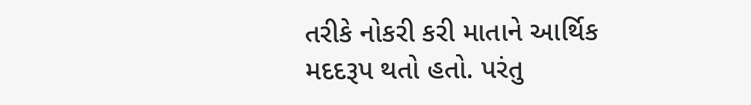તરીકે નોકરી કરી માતાને આર્થિક મદદરૂપ થતો હતો. પરંતુ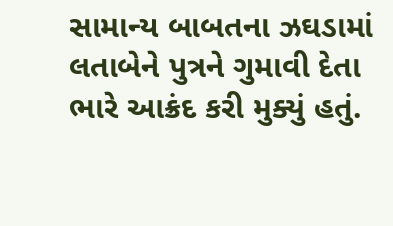સામાન્ય બાબતના ઝઘડામાં લતાબેને પુત્રને ગુમાવી દેતા ભારે આક્રંદ કરી મુક્યું હતું.